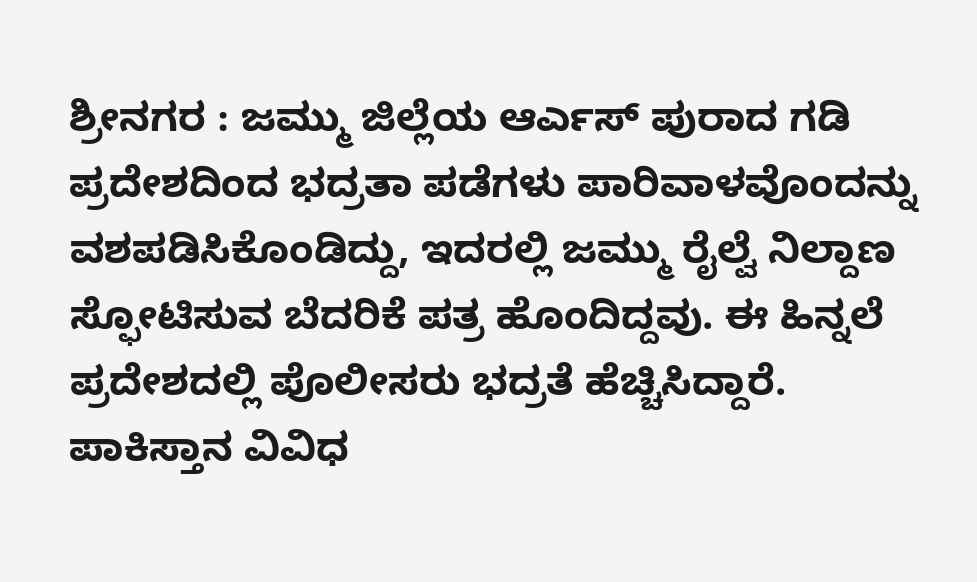ಶ್ರೀನಗರ : ಜಮ್ಮು ಜಿಲ್ಲೆಯ ಆರ್ಎಸ್ ಪುರಾದ ಗಡಿ ಪ್ರದೇಶದಿಂದ ಭದ್ರತಾ ಪಡೆಗಳು ಪಾರಿವಾಳವೊಂದನ್ನು ವಶಪಡಿಸಿಕೊಂಡಿದ್ದು, ಇದರಲ್ಲಿ ಜಮ್ಮು ರೈಲ್ವೆ ನಿಲ್ದಾಣ ಸ್ಫೋಟಿಸುವ ಬೆದರಿಕೆ ಪತ್ರ ಹೊಂದಿದ್ದವು. ಈ ಹಿನ್ನಲೆ ಪ್ರದೇಶದಲ್ಲಿ ಪೊಲೀಸರು ಭದ್ರತೆ ಹೆಚ್ಚಿಸಿದ್ದಾರೆ.
ಪಾಕಿಸ್ತಾನ ವಿವಿಧ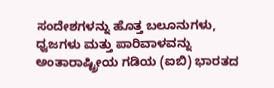ಸಂದೇಶಗಳನ್ನು ಹೊತ್ತ ಬಲೂನುಗಳು, ಧ್ವಜಗಳು ಮತ್ತು ಪಾರಿವಾಳವನ್ನು ಅಂತಾರಾಷ್ಟ್ರೀಯ ಗಡಿಯ (ಐಬಿ) ಭಾರತದ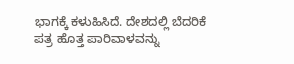ಭಾಗಕ್ಕೆ ಕಳುಹಿಸಿದೆ. ದೇಶದಲ್ಲಿ ಬೆದರಿಕೆ ಪತ್ರ ಹೊತ್ತ ಪಾರಿವಾಳವನ್ನು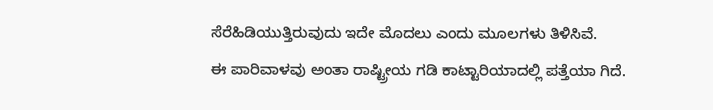ಸೆರೆಹಿಡಿಯುತ್ತಿರುವುದು ಇದೇ ಮೊದಲು ಎಂದು ಮೂಲಗಳು ತಿಳಿಸಿವೆ.
ಈ ಪಾರಿವಾಳವು ಅಂತಾ ರಾಷ್ಟ್ರೀಯ ಗಡಿ ಕಾಟ್ಟಾರಿಯಾದಲ್ಲಿ ಪತ್ತೆಯಾ ಗಿದೆ.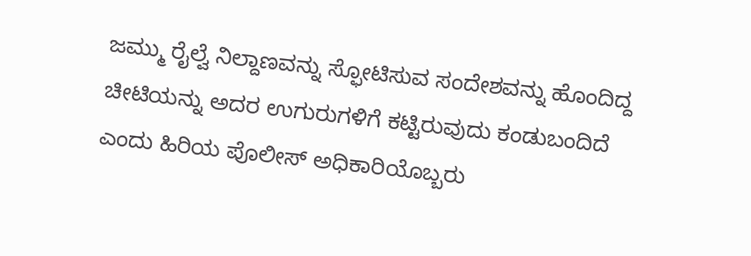ಜಮ್ಮು ರೈಲ್ವೆ ನಿಲ್ದಾಣವನ್ನು ಸ್ಫೋಟಿಸುವ ಸಂದೇಶವನ್ನು ಹೊಂದಿದ್ದ ಚೀಟಿಯನ್ನು ಅದರ ಉಗುರುಗಳಿಗೆ ಕಟ್ಟಿರುವುದು ಕಂಡುಬಂದಿದೆ ಎಂದು ಹಿರಿಯ ಪೊಲೀಸ್ ಅಧಿಕಾರಿಯೊಬ್ಬರು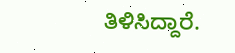ತಿಳಿಸಿದ್ದಾರೆ.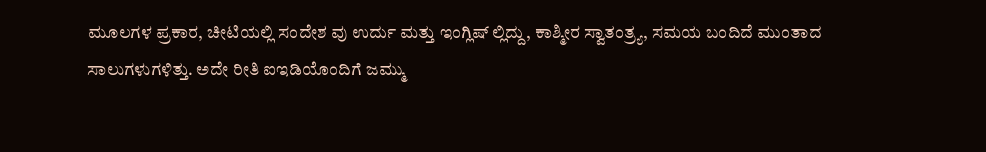ಮೂಲಗಳ ಪ್ರಕಾರ, ಚೀಟಿಯಲ್ಲಿ ಸಂದೇಶ ವು ಉರ್ದು ಮತ್ತು ಇಂಗ್ಲಿಷ್ ಲ್ಲಿದ್ದು, ಕಾಶ್ಮೀರ ಸ್ವಾತಂತ್ರ್ಯ, ಸಮಯ ಬಂದಿದೆ ಮುಂತಾದ ಸಾಲುಗಳುಗಳಿತ್ತು. ಅದೇ ರೀತಿ ಐಇಡಿಯೊಂದಿಗೆ ಜಮ್ಮು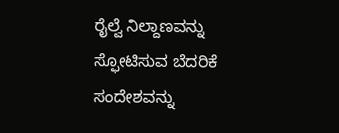ರೈಲ್ವೆ ನಿಲ್ದಾಣವನ್ನು ಸ್ಫೋಟಿಸುವ ಬೆದರಿಕೆ ಸಂದೇಶವನ್ನು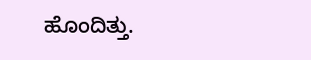ಹೊಂದಿತ್ತು.